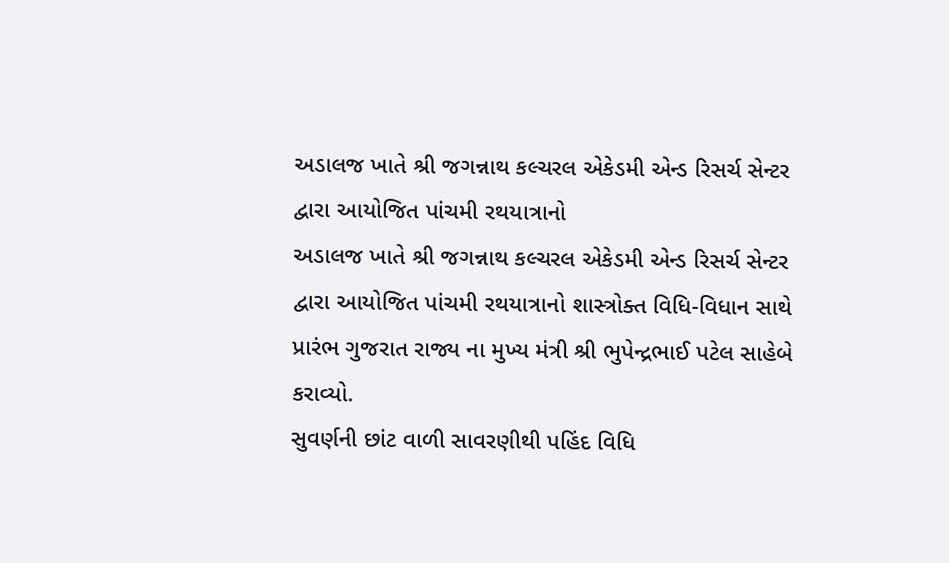અડાલજ ખાતે શ્રી જગન્નાથ કલ્ચરલ એકેડમી એન્ડ રિસર્ચ સેન્ટર દ્વારા આયોજિત પાંચમી રથયાત્રાનો
અડાલજ ખાતે શ્રી જગન્નાથ કલ્ચરલ એકેડમી એન્ડ રિસર્ચ સેન્ટર દ્વારા આયોજિત પાંચમી રથયાત્રાનો શાસ્ત્રોક્ત વિધિ-વિધાન સાથે પ્રારંભ ગુજરાત રાજ્ય ના મુખ્ય મંત્રી શ્રી ભુપેન્દ્રભાઈ પટેલ સાહેબે કરાવ્યો.
સુવર્ણની છાંટ વાળી સાવરણીથી પહિંદ વિધિ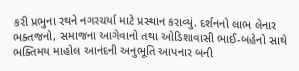કરી પ્રભુના રથને નગરચર્યા માટે પ્રસ્થાન કરાવ્યું. દર્શનનો લાભ લેનાર ભક્તજનો, સમાજના આગેવાનો તથા ઓડિશાવાસી ભાઈ-બહેનો સાથે ભક્તિમય માહોલ આનંદની અનુભૂતિ આપનાર બની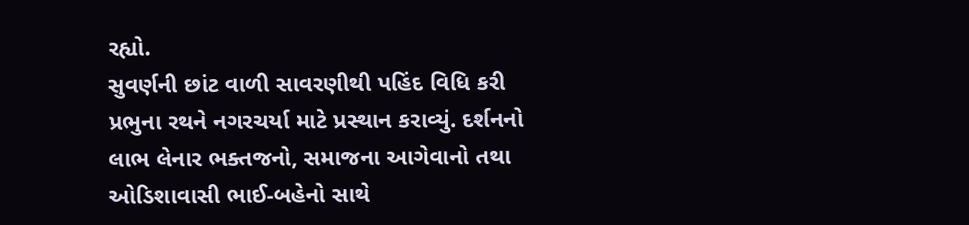રહ્યો.
સુવર્ણની છાંટ વાળી સાવરણીથી પહિંદ વિધિ કરી પ્રભુના રથને નગરચર્યા માટે પ્રસ્થાન કરાવ્યું. દર્શનનો લાભ લેનાર ભક્તજનો, સમાજના આગેવાનો તથા ઓડિશાવાસી ભાઈ-બહેનો સાથે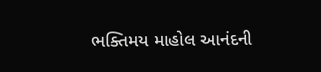ભક્તિમય માહોલ આનંદની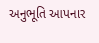અનુભૂતિ આપનાર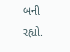બની રહ્યો.